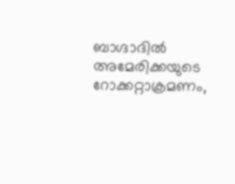ബാഗ്ദാദിൽ അമേരിക്കയുടെ റോക്കറ്റാക്രമണം,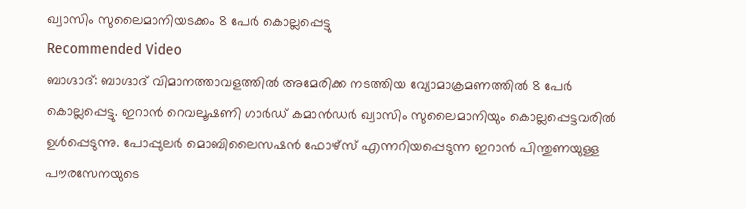ഖ്വാസിം സുലൈമാനിയടക്കം 8 പേർ കൊല്ലപ്പെട്ടു
Recommended Video
ബാഗ്ദാദ്: ബാഗ്ദാദ് വിമാനത്താവളത്തിൽ അമേരിക്ക നടത്തിയ വ്യോമാക്രമണത്തിൽ 8 പേർ കൊല്ലപ്പെട്ടു. ഇറാൻ റെവലൂഷണി ഗാർഡ് കമാൻഡർ ഖ്വാസിം സുലൈമാനിയും കൊല്ലപ്പെട്ടവരിൽ ഉൾപ്പെടുന്നു. പോപ്പുലർ മൊബിലൈസഷൻ ഫോഴ്സ് എന്നറിയപ്പെടുന്ന ഇറാൻ പിന്തുണയുള്ള പൗരസേനയുടെ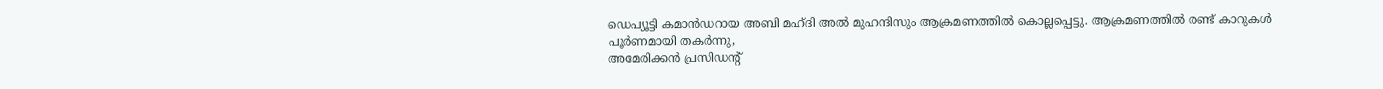ഡെപ്യൂട്ടി കമാൻഡറായ അബി മഹ്ദി അൽ മുഹന്ദിസും ആക്രമണത്തിൽ കൊല്ലപ്പെട്ടു. ആക്രമണത്തിൽ രണ്ട് കാറുകൾ പൂർണമായി തകർന്നു,
അമേരിക്കൻ പ്രസിഡന്റ്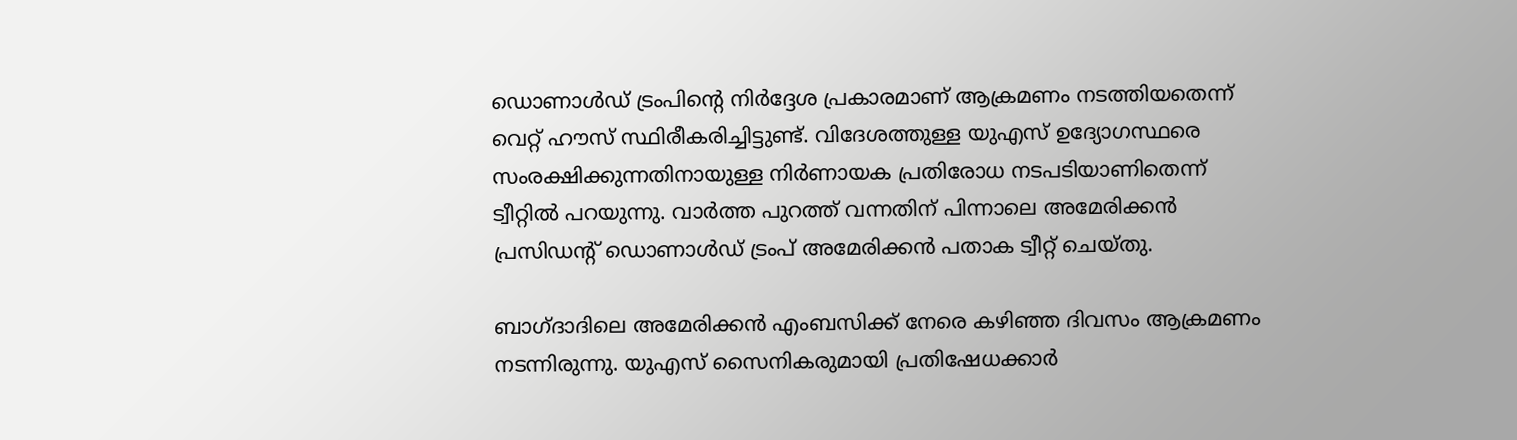ഡൊണാൾഡ് ട്രംപിന്റെ നിർദ്ദേശ പ്രകാരമാണ് ആക്രമണം നടത്തിയതെന്ന് വെറ്റ് ഹൗസ് സ്ഥിരീകരിച്ചിട്ടുണ്ട്. വിദേശത്തുള്ള യുഎസ് ഉദ്യോഗസ്ഥരെ സംരക്ഷിക്കുന്നതിനായുള്ള നിർണായക പ്രതിരോധ നടപടിയാണിതെന്ന് ട്വീറ്റിൽ പറയുന്നു. വാർത്ത പുറത്ത് വന്നതിന് പിന്നാലെ അമേരിക്കൻ പ്രസിഡന്റ് ഡൊണാൾഡ് ട്രംപ് അമേരിക്കൻ പതാക ട്വീറ്റ് ചെയ്തു.

ബാഗ്ദാദിലെ അമേരിക്കൻ എംബസിക്ക് നേരെ കഴിഞ്ഞ ദിവസം ആക്രമണം നടന്നിരുന്നു. യുഎസ് സൈനികരുമായി പ്രതിഷേധക്കാർ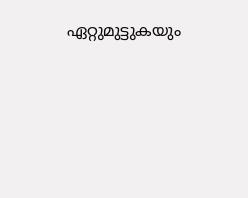ഏറ്റുമുട്ടുകയും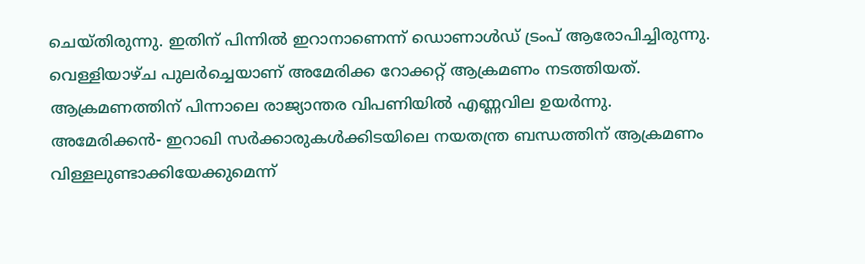ചെയ്തിരുന്നു. ഇതിന് പിന്നിൽ ഇറാനാണെന്ന് ഡൊണാൾഡ് ട്രംപ് ആരോപിച്ചിരുന്നു. വെള്ളിയാഴ്ച പുലർച്ചെയാണ് അമേരിക്ക റോക്കറ്റ് ആക്രമണം നടത്തിയത്. ആക്രമണത്തിന് പിന്നാലെ രാജ്യാന്തര വിപണിയിൽ എണ്ണവില ഉയർന്നു. അമേരിക്കൻ- ഇറാഖി സർക്കാരുകൾക്കിടയിലെ നയതന്ത്ര ബന്ധത്തിന് ആക്രമണം വിള്ളലുണ്ടാക്കിയേക്കുമെന്ന്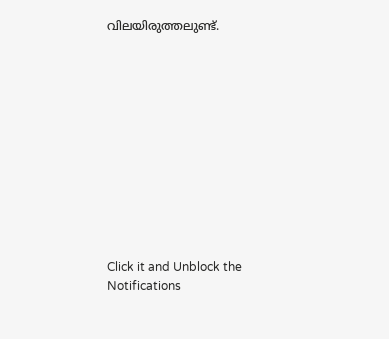വിലയിരുത്തലുണ്ട്.












Click it and Unblock the Notifications